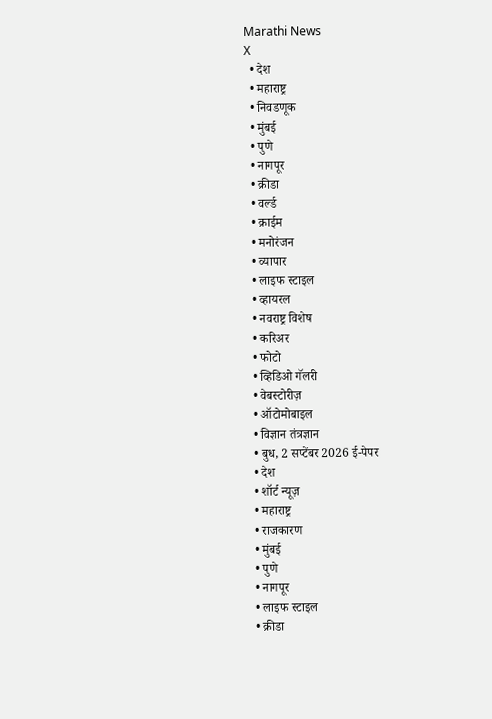Marathi News
X
  • देश
  • महाराष्ट्र
  • निवडणूक
  • मुंबई
  • पुणे
  • नागपूर
  • क्रीडा
  • वर्ल्ड
  • क्राईम
  • मनोरंजन
  • व्यापार
  • लाइफ स्टाइल
  • व्हायरल
  • नवराष्ट्र विशेष
  • करिअर
  • फोटो
  • व्हिडिओ गॅलरी
  • वेबस्टोरीज़
  • ऑटोमोबाइल
  • विज्ञान तंत्रज्ञान
  • बुध, 2 सप्टेंबर 2026 ई-पेपर
  • देश
  • शॉर्ट न्यूज़
  • महाराष्ट्र
  • राजकारण
  • मुंबई
  • पुणे
  • नागपूर
  • लाइफ स्टाइल
  • क्रीडा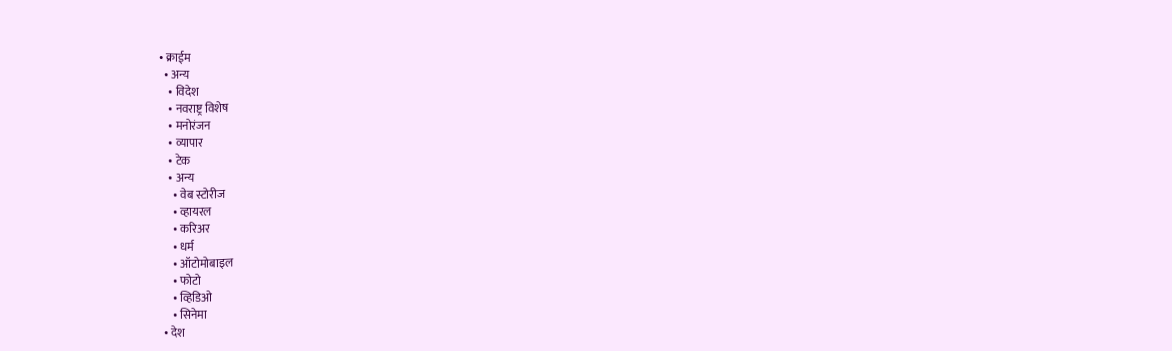• क्राईम
  • अन्य
    • विदेश
    • नवराष्ट्र विशेष
    • मनोरंजन
    • व्यापार
    • टेक
    • अन्य
      • वेब स्टोरीज
      • व्हायरल
      • करिअर
      • धर्म
      • ऑटोमोबाइल
      • फोटो
      • व्हिडिओ
      • सिनेमा
  • देश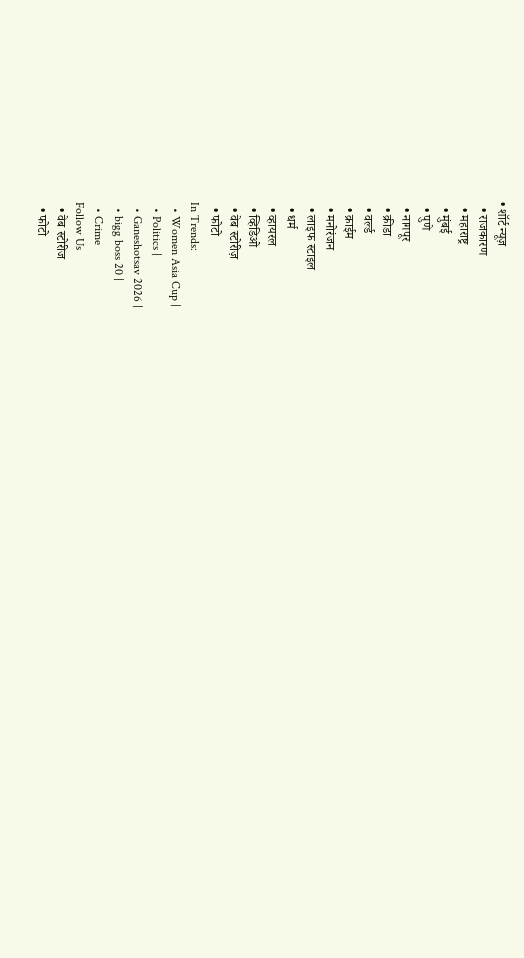• शॉर्ट न्यूज़
  • राजकारण
  • महाराष्ट्र
  • मुंबई
  • पुणे
  • नागपूर
  • क्रीडा
  • वर्ल्ड
  • क्राईम
  • मनोरंजन
  • लाइफ स्टाइल
  • धर्म
  • व्हायरल
  • व्हिडिओ
  • वेब स्टोरीज़
  • फोटो
In Trends:
  • Women Asia Cup |
  • Politics |
  • Ganeshotsav 2026 |
  • bigg boss 20 |
  • Crime
Follow Us
  • वेब स्टोरीज
  • फोटो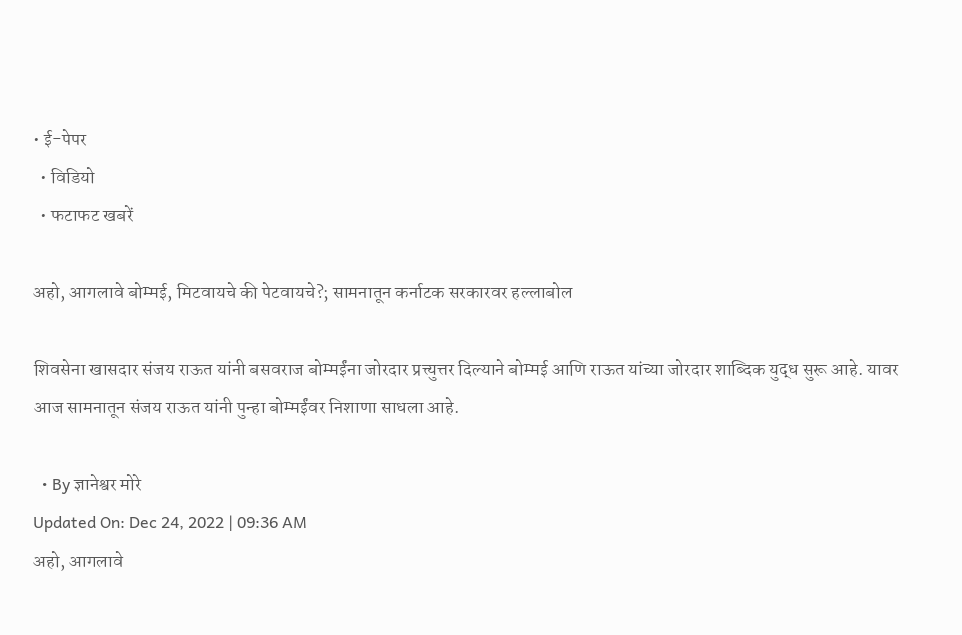• ई-पेपर
  • विडियो
  • फटाफट खबरें

अहो, आगलावे बोम्मई, मिटवायचे की पेटवायचे?; सामनातून कर्नाटक सरकारवर हल्लाबोल

शिवसेना खासदार संजय राऊत यांनी बसवराज बोम्मईंना जोरदार प्रत्त्युत्तर दिल्याने बोम्मई आणि राऊत यांच्या जोरदार शाब्दिक युद्ध सुरू आहे. यावर आज सामनातून संजय राऊत यांनी पुन्हा बोम्मईंवर निशाणा साधला आहे.

  • By ज्ञानेश्वर मोरे
Updated On: Dec 24, 2022 | 09:36 AM
अहो, आगलावे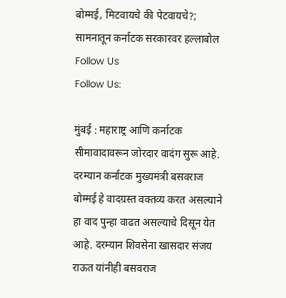बोम्मई, मिटवायचे की पेटवायचे?; सामनातून कर्नाटक सरकारवर हल्लाबोल
Follow Us
Follow Us:

मुंबई : महाराष्ट्र आणि कर्नाटक सीमावादावरून जोरदार वादंग सुरू आहे. दरम्यान कर्नाटक मुख्यमंत्री बसवराज बोम्मई हे वादग्रस्त वक्तव्य करत असल्याने हा वाद पुन्हा वाढत असल्याचे दिसून येत आहे. दरम्यान शिवसेना खासदार संजय राऊत यांनीही बसवराज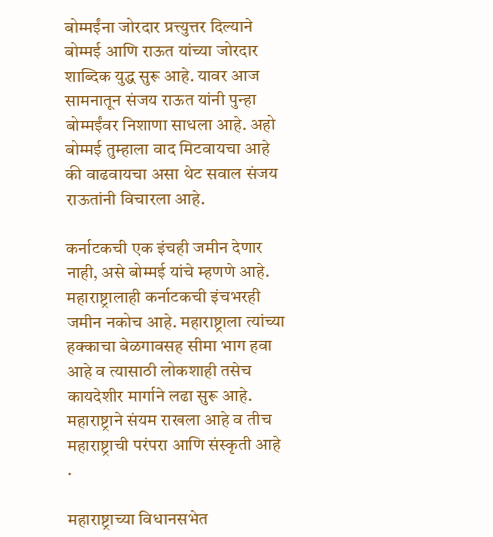बोम्मईंना जोरदार प्रत्त्युत्तर दिल्याने बोम्मई आणि राऊत यांच्या जोरदार शाब्दिक युद्ध सुरू आहे. यावर आज सामनातून संजय राऊत यांनी पुन्हा बोम्मईंवर निशाणा साधला आहे. अहो बोम्मई तुम्हाला वाद मिटवायचा आहे की वाढवायचा असा थेट सवाल संजय राऊतांनी विचारला आहे.

कर्नाटकची एक इंचही जमीन देणार नाही, असे बोम्मई यांचे म्हणणे आहे. महाराष्ट्रालाही कर्नाटकची इंचभरही जमीन नकोच आहे. महाराष्ट्राला त्यांच्या हक्काचा बेळगावसह सीमा भाग हवा आहे व त्यासाठी लोकशाही तसेच कायदेशीर मार्गाने लढा सुरू आहे. महाराष्ट्राने संयम राखला आहे व तीच महाराष्ट्राची परंपरा आणि संस्कृती आहे .

महाराष्ट्राच्या विधानसभेत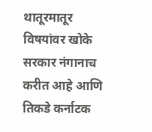थातूरमातूर विषयांवर खोके सरकार नंगानाच करीत आहे आणि तिकडे कर्नाटक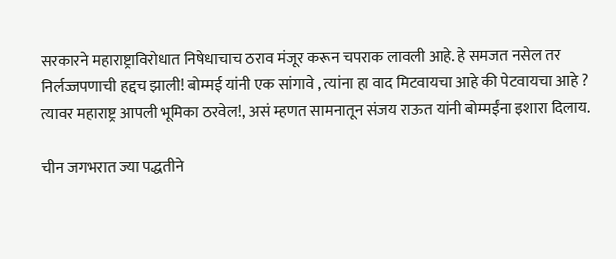सरकारने महाराष्ट्राविरोधात निषेधाचाच ठराव मंजूर करून चपराक लावली आहे. हे समजत नसेल तर निर्लज्जपणाची हद्दच झाली! बोम्मई यांनी एक सांगावे , त्यांना हा वाद मिटवायचा आहे की पेटवायचा आहे ? त्यावर महाराष्ट्र आपली भूमिका ठरवेल!, असं म्हणत सामनातून संजय राऊत यांनी बोम्मईंना इशारा दिलाय.

चीन जगभरात ज्या पद्धतीने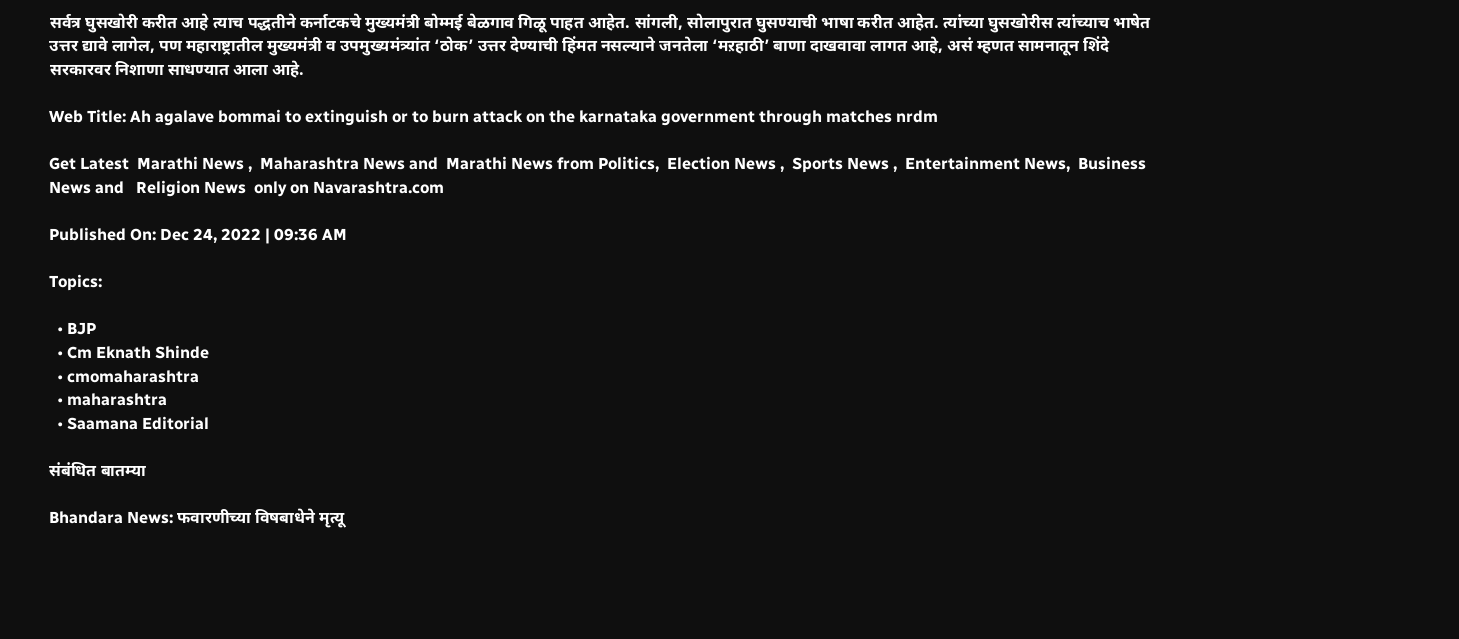सर्वत्र घुसखोरी करीत आहे त्याच पद्धतीने कर्नाटकचे मुख्यमंत्री बोम्मई बेळगाव गिळू पाहत आहेत. सांगली, सोलापुरात घुसण्याची भाषा करीत आहेत. त्यांच्या घुसखोरीस त्यांच्याच भाषेत उत्तर द्यावे लागेल, पण महाराष्ट्रातील मुख्यमंत्री व उपमुख्यमंत्र्यांत ‘ठोक’ उत्तर देण्याची हिंमत नसल्याने जनतेला ‘मऱहाठी’ बाणा दाखवावा लागत आहे, असं म्हणत सामनातून शिंदे सरकारवर निशाणा साधण्यात आला आहे.

Web Title: Ah agalave bommai to extinguish or to burn attack on the karnataka government through matches nrdm

Get Latest  Marathi News ,  Maharashtra News and  Marathi News from Politics,  Election News ,  Sports News ,  Entertainment News,  Business News and   Religion News  only on Navarashtra.com

Published On: Dec 24, 2022 | 09:36 AM

Topics:

  • BJP
  • Cm Eknath Shinde
  • cmomaharashtra
  • maharashtra
  • Saamana Editorial

संबंधित बातम्या

Bhandara News: फवारणीच्या विषबाधेने मृत्यू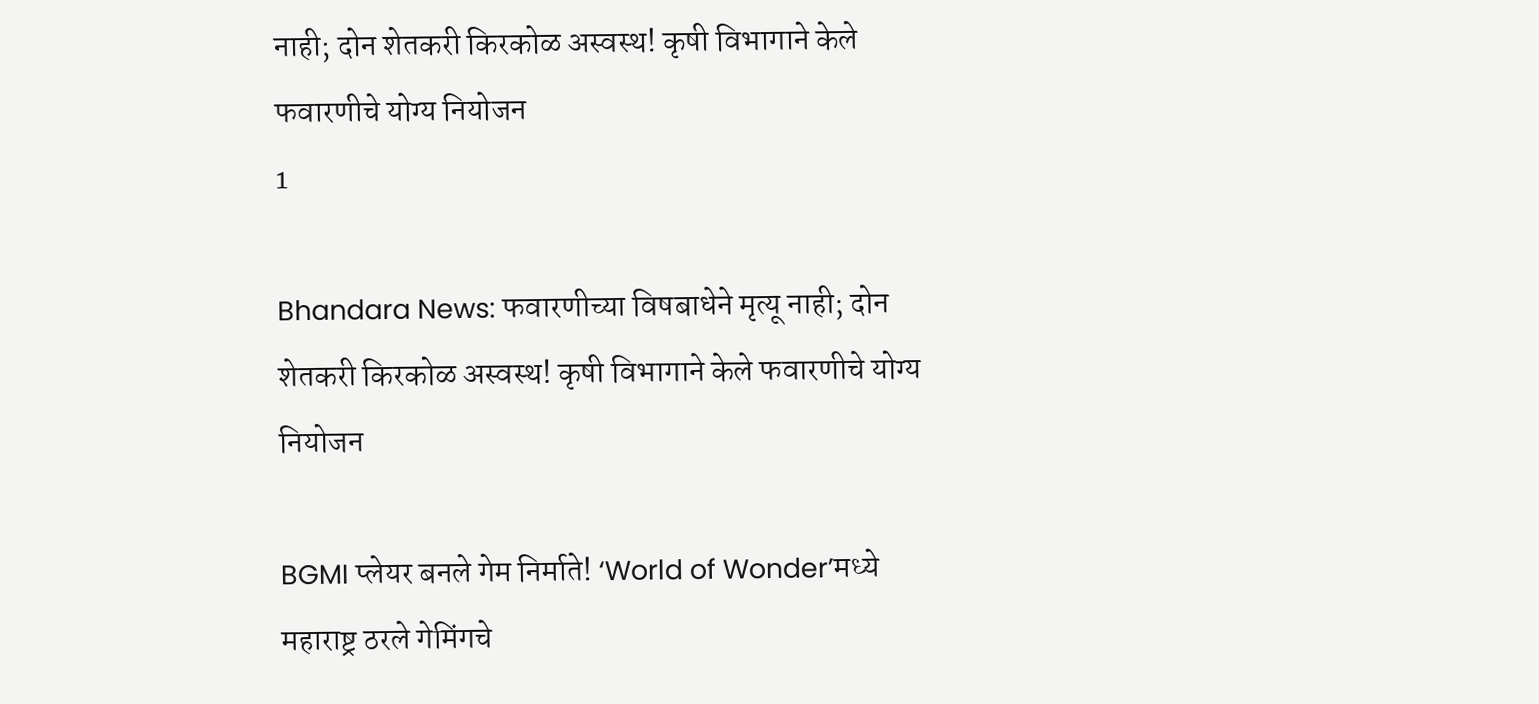नाही; दोन शेतकरी किरकोळ अस्वस्थ! कृषी विभागाने केले फवारणीचे योग्य नियोजन
1

Bhandara News: फवारणीच्या विषबाधेने मृत्यू नाही; दोन शेतकरी किरकोळ अस्वस्थ! कृषी विभागाने केले फवारणीचे योग्य नियोजन

BGMI प्लेयर बनले गेम निर्माते! ‘World of Wonder’मध्ये महाराष्ट्र ठरले गेमिंगचे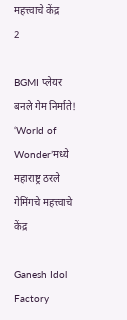महत्त्वाचे केंद्र
2

BGMI प्लेयर बनले गेम निर्माते! ‘World of Wonder’मध्ये महाराष्ट्र ठरले गेमिंगचे महत्त्वाचे केंद्र

Ganesh Idol Factory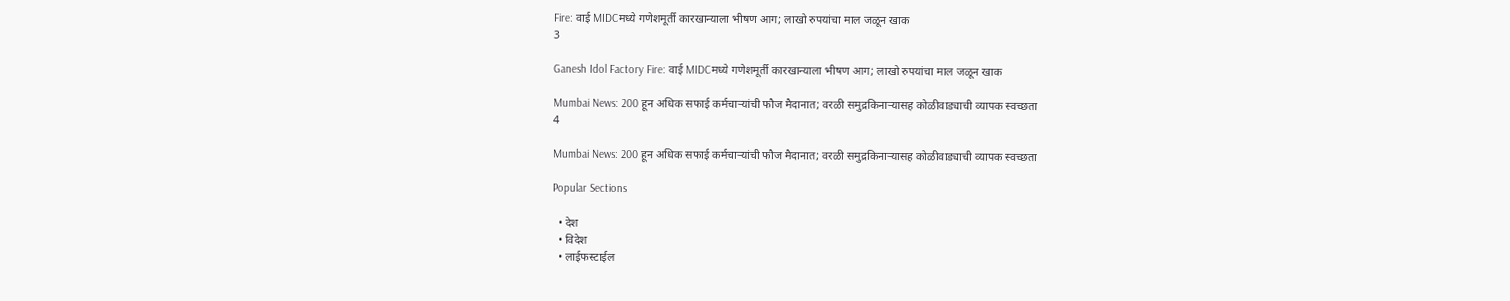Fire: वाई MIDCमध्ये गणेशमूर्ती कारखान्याला भीषण आग; लाखो रुपयांचा माल जळून खाक
3

Ganesh Idol Factory Fire: वाई MIDCमध्ये गणेशमूर्ती कारखान्याला भीषण आग; लाखो रुपयांचा माल जळून खाक

Mumbai News: 200 हून अधिक सफाई कर्मचाऱ्यांची फौज मैदानात; वरळी समुद्रकिनाऱ्यासह कोळीवाड्याची व्यापक स्वच्छता
4

Mumbai News: 200 हून अधिक सफाई कर्मचाऱ्यांची फौज मैदानात; वरळी समुद्रकिनाऱ्यासह कोळीवाड्याची व्यापक स्वच्छता

Popular Sections

  • देश
  • विदेश
  • लाईफस्टाईल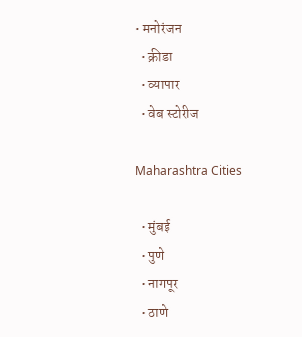• मनोरंजन
  • क्रीडा
  • व्यापार
  • वेब स्टोरीज

Maharashtra Cities

  • मुंबई
  • पुणे
  • नागपूर
  • ठाणे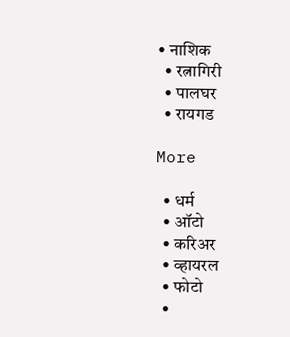• नाशिक
  • रत्नागिरी
  • पालघर
  • रायगड

More

  • धर्म
  • ऑटो
  • करिअर
  • व्हायरल
  • फोटो
  •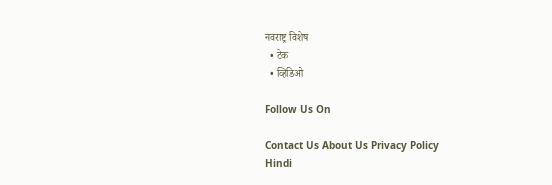नवराष्ट्र विशेष
  • टेक
  • व्हिडिओ

Follow Us On

Contact Us About Us Privacy Policy
Hindi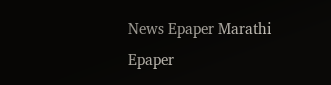News Epaper Marathi Epaper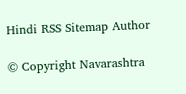Hindi RSS Sitemap Author

© Copyright Navarashtra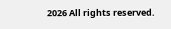2026 All rights reserved.